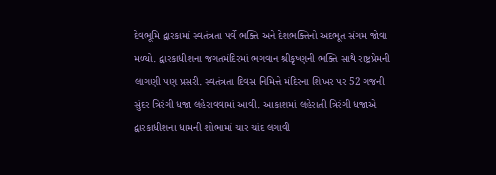દેવભૂમિ દ્વારકામાં સ્વતંત્રતા પર્વે ભક્તિ અને દેશભક્તિનો અદભૂત સંગમ જોવા મળ્યો. દ્વારકાધીશના જગતમંદિરમાં ભગવાન શ્રીકૃષ્ણની ભક્તિ સાથે રાષ્ટ્રપ્રેમની લાગણી પણ પ્રસરી. સ્વતંત્રતા દિવસ નિમિત્તે મંદિરના શિખર પર 52 ગજની સુંદર ત્રિરંગી ધજા લહેરાવવામાં આવી. આકાશમાં લહેરાતી ત્રિરંગી ધજાએ દ્વારકાધીશના ધામની શોભામાં ચાર ચાંદ લગાવી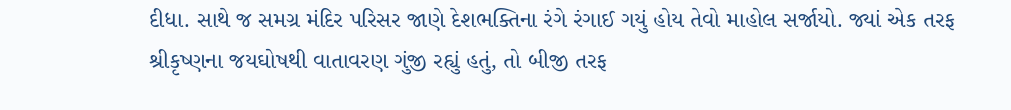દીધા. સાથે જ સમગ્ર મંદિર પરિસર જાણે દેશભક્તિના રંગે રંગાઈ ગયું હોય તેવો માહોલ સર્જાયો. જ્યાં એક તરફ શ્રીકૃષ્ણના જયઘોષથી વાતાવરણ ગુંજી રહ્યું હતું, તો બીજી તરફ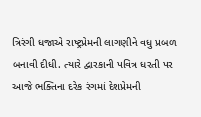ત્રિરંગી ધજાએ રાષ્ટ્રપ્રેમની લાગણીને વધુ પ્રબળ બનાવી દીધી. ત્યારે દ્વારકાની પવિત્ર ધરતી પર આજે ભક્તિના દરેક રંગમાં દેશપ્રેમની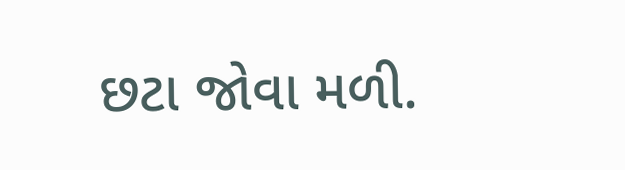છટા જોવા મળી.